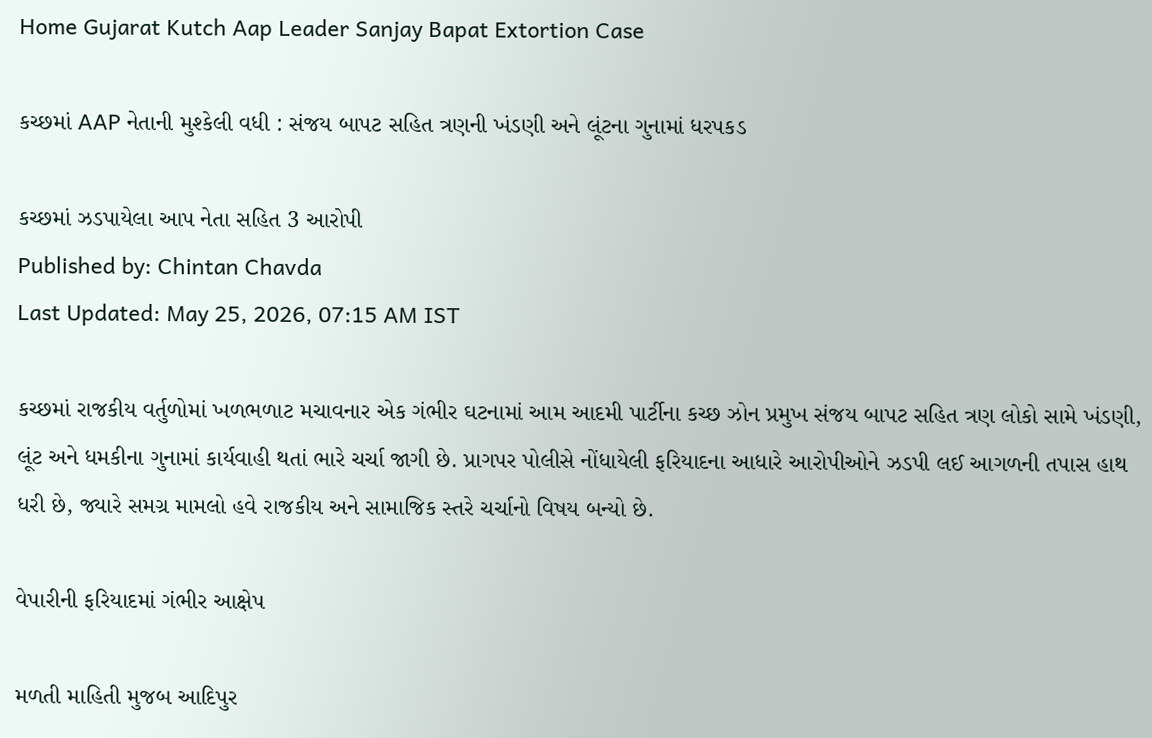Home Gujarat Kutch Aap Leader Sanjay Bapat Extortion Case

કચ્છમાં AAP નેતાની મુશ્કેલી વધી : સંજય બાપટ સહિત ત્રણની ખંડણી અને લૂંટના ગુનામાં ધરપકડ

કચ્છમાં ઝડપાયેલા આપ નેતા સહિત 3 આરોપી
Published by: Chintan Chavda
Last Updated: May 25, 2026, 07:15 AM IST

કચ્છમાં રાજકીય વર્તુળોમાં ખળભળાટ મચાવનાર એક ગંભીર ઘટનામાં આમ આદમી પાર્ટીના કચ્છ ઝોન પ્રમુખ સંજય બાપટ સહિત ત્રણ લોકો સામે ખંડણી, લૂંટ અને ધમકીના ગુનામાં કાર્યવાહી થતાં ભારે ચર્ચા જાગી છે. પ્રાગપર પોલીસે નોંધાયેલી ફરિયાદના આધારે આરોપીઓને ઝડપી લઈ આગળની તપાસ હાથ ધરી છે, જ્યારે સમગ્ર મામલો હવે રાજકીય અને સામાજિક સ્તરે ચર્ચાનો વિષય બન્યો છે.

વેપારીની ફરિયાદમાં ગંભીર આક્ષેપ

મળતી માહિતી મુજબ આદિપુર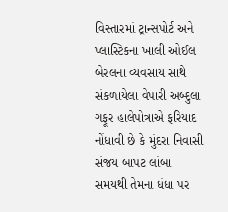વિસ્તારમાં ટ્રાન્સપોર્ટ અને પ્લાસ્ટિકના ખાલી ઓઈલ બેરલના વ્યવસાય સાથે સંકળાયેલા વેપારી અબ્દુલા ગફૂર હાલેપોત્રાએ ફરિયાદ નોંધાવી છે કે મુંદરા નિવાસી સંજય બાપટ લાંબા સમયથી તેમના ધંધા પર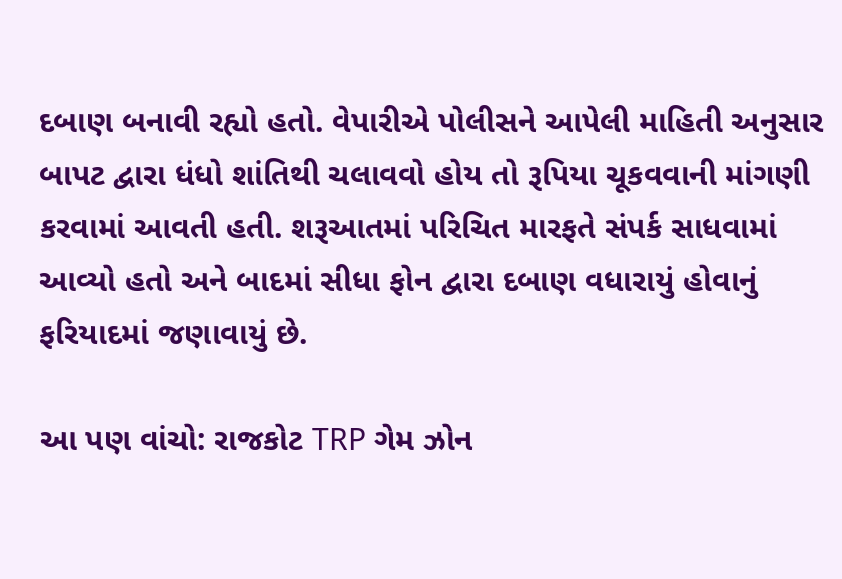દબાણ બનાવી રહ્યો હતો. વેપારીએ પોલીસને આપેલી માહિતી અનુસાર બાપટ દ્વારા ધંધો શાંતિથી ચલાવવો હોય તો રૂપિયા ચૂકવવાની માંગણી કરવામાં આવતી હતી. શરૂઆતમાં પરિચિત મારફતે સંપર્ક સાધવામાં આવ્યો હતો અને બાદમાં સીધા ફોન દ્વારા દબાણ વધારાયું હોવાનું ફરિયાદમાં જણાવાયું છે.

આ પણ વાંચો: રાજકોટ TRP ગેમ ઝોન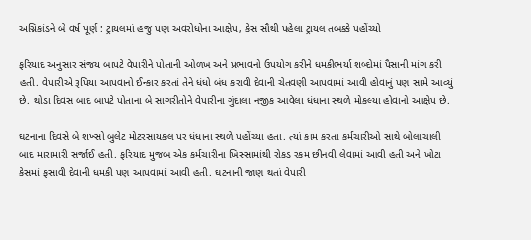અગ્નિકાંડને બે વર્ષ પૂર્ણ : ટ્રાયલમાં હજુ પણ અવરોધોના આક્ષેપ, કેસ સૌથી પહેલા ટ્રાયલ તબક્કે પહોંચ્યો

ફરિયાદ અનુસાર સંજય બાપટે વેપારીને પોતાની ઓળખ અને પ્રભાવનો ઉપયોગ કરીને ધમકીભર્યા શબ્દોમાં પૈસાની માંગ કરી હતી. વેપારીએ રૂપિયા આપવાનો ઈન્કાર કરતાં તેને ધંધો બંધ કરાવી દેવાની ચેતવણી આપવામાં આવી હોવાનું પણ સામે આવ્યું છે. થોડા દિવસ બાદ બાપટે પોતાના બે સાગરીતોને વેપારીના ગુંદાલા નજીક આવેલા ધંધાના સ્થળે મોકલ્યા હોવાનો આક્ષેપ છે.

ઘટનાના દિવસે બે શખ્સો બુલેટ મોટરસાયકલ પર ધંધાના સ્થળે પહોંચ્યા હતા. ત્યાં કામ કરતા કર્મચારીઓ સાથે બોલાચાલી બાદ મારામારી સર્જાઈ હતી. ફરિયાદ મુજબ એક કર્મચારીના ખિસ્સામાંથી રોકડ રકમ છીનવી લેવામાં આવી હતી અને ખોટા કેસમાં ફસાવી દેવાની ધમકી પણ આપવામાં આવી હતી. ઘટનાની જાણ થતાં વેપારી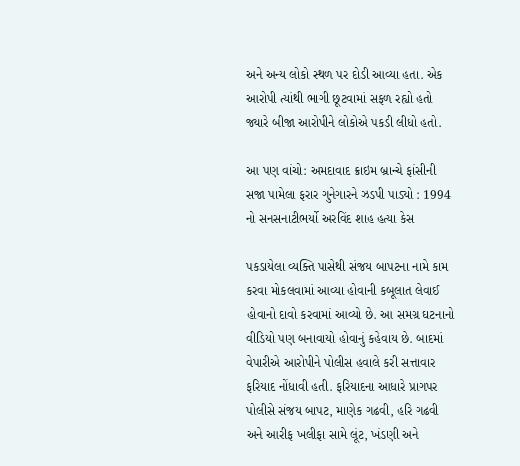અને અન્ય લોકો સ્થળ પર દોડી આવ્યા હતા. એક આરોપી ત્યાંથી ભાગી છૂટવામાં સફળ રહ્યો હતો જ્યારે બીજા આરોપીને લોકોએ પકડી લીધો હતો.

આ પણ વાંચો: અમદાવાદ ક્રાઇમ બ્રાન્ચે ફાંસીની સજા પામેલા ફરાર ગુનેગારને ઝડપી પાડ્યો : 1994 નો સનસનાટીભર્યો અરવિંદ શાહ હત્યા કેસ

પકડાયેલા વ્યક્તિ પાસેથી સંજય બાપટના નામે કામ કરવા મોકલવામાં આવ્યા હોવાની કબૂલાત લેવાઈ હોવાનો દાવો કરવામાં આવ્યો છે. આ સમગ્ર ઘટનાનો વીડિયો પણ બનાવાયો હોવાનું કહેવાય છે. બાદમાં વેપારીએ આરોપીને પોલીસ હવાલે કરી સત્તાવાર ફરિયાદ નોંધાવી હતી. ફરિયાદના આધારે પ્રાગપર પોલીસે સંજય બાપટ, માણેક ગઢવી, હરિ ગઢવી અને આરીફ ખલીફા સામે લૂંટ, ખંડણી અને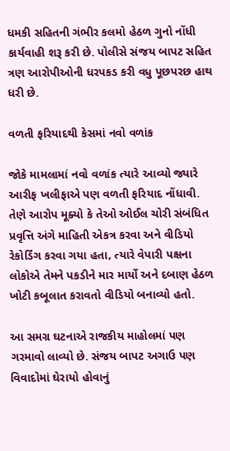ધમકી સહિતની ગંભીર કલમો હેઠળ ગુનો નોંધી કાર્યવાહી શરૂ કરી છે. પોલીસે સંજય બાપટ સહિત ત્રણ આરોપીઓની ધરપકડ કરી વધુ પૂછપરછ હાથ ધરી છે.

વળતી ફરિયાદથી કેસમાં નવો વળાંક

જોકે મામલામાં નવો વળાંક ત્યારે આવ્યો જ્યારે આરીફ ખલીફાએ પણ વળતી ફરિયાદ નોંધાવી. તેણે આરોપ મૂક્યો કે તેઓ ઓઈલ ચોરી સંબંધિત પ્રવૃત્તિ અંગે માહિતી એકત્ર કરવા અને વીડિયો રેકોર્ડિંગ કરવા ગયા હતા, ત્યારે વેપારી પક્ષના લોકોએ તેમને પકડીને માર માર્યો અને દબાણ હેઠળ ખોટી કબૂલાત કરાવતો વીડિયો બનાવ્યો હતો.

આ સમગ્ર ઘટનાએ રાજકીય માહોલમાં પણ ગરમાવો લાવ્યો છે. સંજય બાપટ અગાઉ પણ વિવાદોમાં ઘેરાયો હોવાનું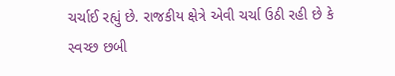ચર્ચાઈ રહ્યું છે. રાજકીય ક્ષેત્રે એવી ચર્ચા ઉઠી રહી છે કે સ્વચ્છ છબી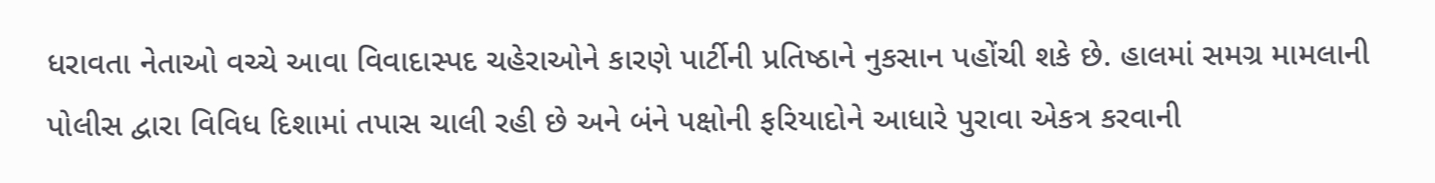ધરાવતા નેતાઓ વચ્ચે આવા વિવાદાસ્પદ ચહેરાઓને કારણે પાર્ટીની પ્રતિષ્ઠાને નુકસાન પહોંચી શકે છે. હાલમાં સમગ્ર મામલાની પોલીસ દ્વારા વિવિધ દિશામાં તપાસ ચાલી રહી છે અને બંને પક્ષોની ફરિયાદોને આધારે પુરાવા એકત્ર કરવાની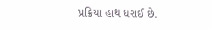પ્રક્રિયા હાથ ધરાઈ છે.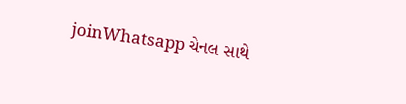joinWhatsapp ચેનલ સાથે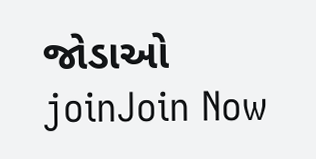જોડાઓ
joinJoin Now